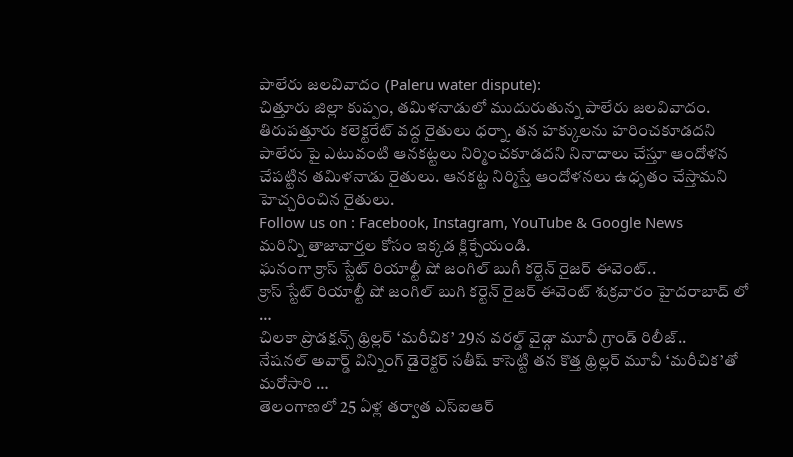పాలేరు జలవివాదం (Paleru water dispute):
చిత్తూరు జిల్లా కుప్పం, తమిళనాడులో ముదురుతున్న పాలేరు జలవివాదం. తిరుపత్తూరు కలెక్టరేట్ వద్ద రైతులు ధర్నా. తన హక్కులను హరించకూడదని పాలేరు పై ఎటువంటి ఆనకట్టలు నిర్మించకూడదని నినాదాలు చేస్తూ ఆందోళన చేపట్టిన తమిళనాడు రైతులు. ఆనకట్ట నిర్మిస్తే ఆందోళనలు ఉధృతం చేస్తామని హెచ్చరించిన రైతులు.
Follow us on : Facebook, Instagram, YouTube & Google News
మరిన్ని తాజావార్తల కోసం ఇక్కడ క్లిక్చేయండి.
ఘనంగా క్రాస్ స్టేట్ రియాల్టీ షో జంగిల్ బుగీ కర్టెన్ రైజర్ ఈవెంట్..
క్రాస్ స్టేట్ రియాల్టీ షో జంగిల్ బుగి కర్టెన్ రైజర్ ఈవెంట్ శుక్రవారం హైదరాబాద్ లో …
చిలకా ప్రొడక్షన్స్ థ్రిల్లర్ ‘మరీచిక’ 29న వరల్డ్ వైడ్గా మూవీ గ్రాండ్ రిలీజ్..
నేషనల్ అవార్డ్ విన్నింగ్ డైరెక్టర్ సతీష్ కాసెట్టి తన కొత్త థ్రిల్లర్ మూవీ ‘మరీచిక’తో మరోసారి …
తెలంగాణలో 25 ఏళ్ల తర్వాత ఎస్ఐఆర్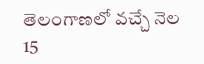తెలంగాణలో వచ్చే నెల 15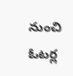నుంచి ఓటర్ల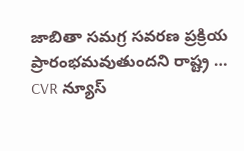జాబితా సమగ్ర సవరణ ప్రక్రియ ప్రారంభమవుతుందని రాష్ట్ర …
CVR న్యూస్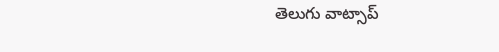తెలుగు వాట్సాప్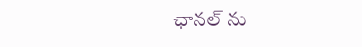ఛానల్ ను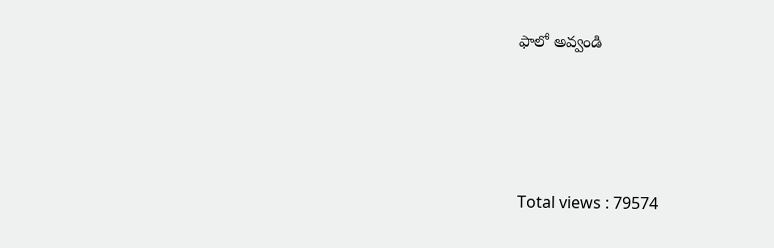ఫాలో అవ్వండి




Total views : 79574